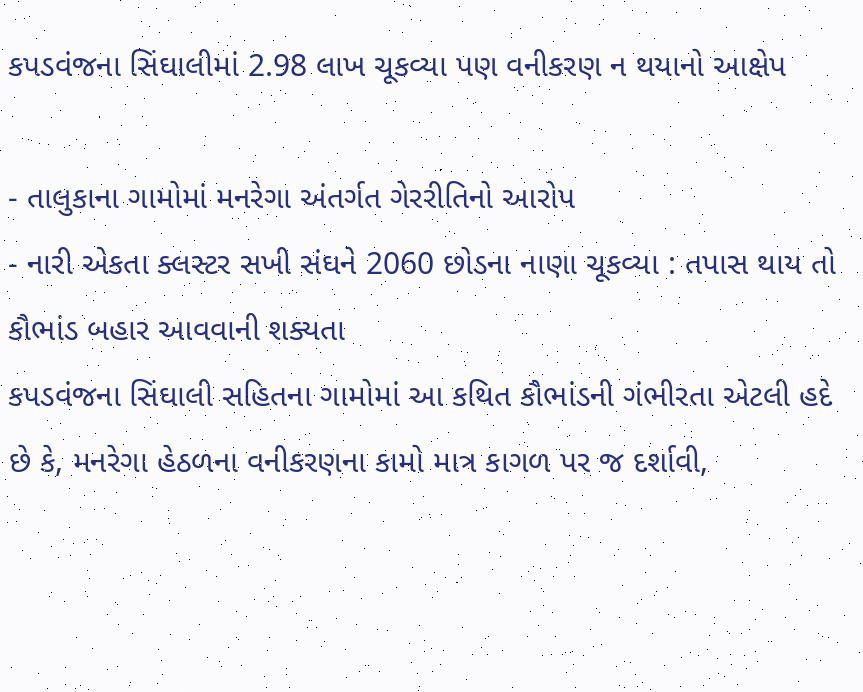કપડવંજના સિંઘાલીમાં 2.98 લાખ ચૂકવ્યા પણ વનીકરણ ન થયાનો આક્ષેપ

- તાલુકાના ગામોમાં મનરેગા અંતર્ગત ગેરરીતિનો આરોપ
- નારી એકતા ક્લસ્ટર સખી સંઘને 2060 છોડના નાણા ચૂકવ્યા : તપાસ થાય તો કૌભાંડ બહાર આવવાની શક્યતા
કપડવંજના સિંઘાલી સહિતના ગામોમાં આ કથિત કૌભાંડની ગંભીરતા એટલી હદે છે કે, મનરેગા હેઠળના વનીકરણના કામો માત્ર કાગળ પર જ દર્શાવી,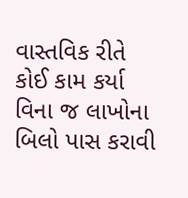વાસ્તવિક રીતે કોઈ કામ કર્યા વિના જ લાખોના બિલો પાસ કરાવી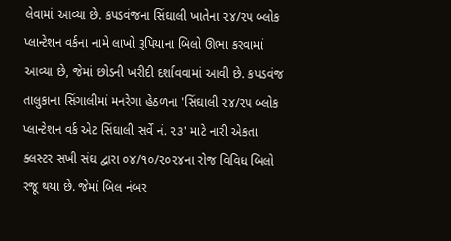લેવામાં આવ્યા છે. કપડવંજના સિંઘાલી ખાતેના ૨૪/૨૫ બ્લોક પ્લાન્ટેશન વર્કના નામે લાખો રૂપિયાના બિલો ઊભા કરવામાં આવ્યા છે, જેમાં છોડની ખરીદી દર્શાવવામાં આવી છે. કપડવંજ તાલુકાના સિંગાલીમાં મનરેગા હેઠળના 'સિંઘાલી ૨૪/૨૫ બ્લોક પ્લાન્ટેશન વર્ક એટ સિંઘાલી સર્વે નં. ૨૩' માટે નારી એકતા ક્લસ્ટર સખી સંઘ દ્વારા ૦૪/૧૦/૨૦૨૪ના રોજ વિવિધ બિલો રજૂ થયા છે. જેમાં બિલ નંબર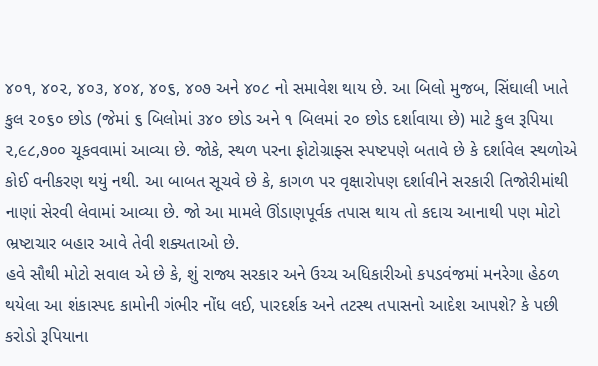૪૦૧, ૪૦૨, ૪૦૩, ૪૦૪, ૪૦૬, ૪૦૭ અને ૪૦૮ નો સમાવેશ થાય છે. આ બિલો મુજબ, સિંઘાલી ખાતે કુલ ૨૦૬૦ છોડ (જેમાં ૬ બિલોમાં ૩૪૦ છોડ અને ૧ બિલમાં ૨૦ છોડ દર્શાવાયા છે) માટે કુલ રૂપિયા ૨,૯૮,૭૦૦ ચૂકવવામાં આવ્યા છે. જોકે, સ્થળ પરના ફોટોગ્રાફ્સ સ્પષ્ટપણે બતાવે છે કે દર્શાવેલ સ્થળોએ કોઈ વનીકરણ થયું નથી. આ બાબત સૂચવે છે કે, કાગળ પર વૃક્ષારોપણ દર્શાવીને સરકારી તિજોરીમાંથી નાણાં સેરવી લેવામાં આવ્યા છે. જો આ મામલે ઊંડાણપૂર્વક તપાસ થાય તો કદાચ આનાથી પણ મોટો ભ્રષ્ટાચાર બહાર આવે તેવી શક્યતાઓ છે.
હવે સૌથી મોટો સવાલ એ છે કે, શું રાજ્ય સરકાર અને ઉચ્ચ અધિકારીઓ કપડવંજમાં મનરેગા હેઠળ થયેલા આ શંકાસ્પદ કામોની ગંભીર નોંધ લઈ, પારદર્શક અને તટસ્થ તપાસનો આદેશ આપશે? કે પછી કરોડો રૂપિયાના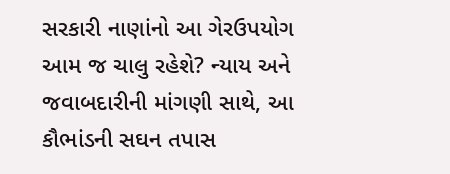સરકારી નાણાંનો આ ગેરઉપયોગ આમ જ ચાલુ રહેશે? ન્યાય અને જવાબદારીની માંગણી સાથે, આ કૌભાંડની સઘન તપાસ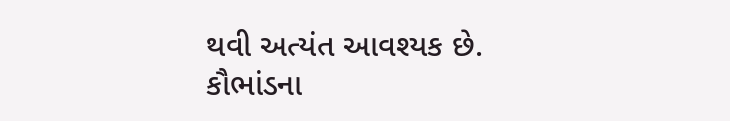થવી અત્યંત આવશ્યક છે.
કૌભાંડના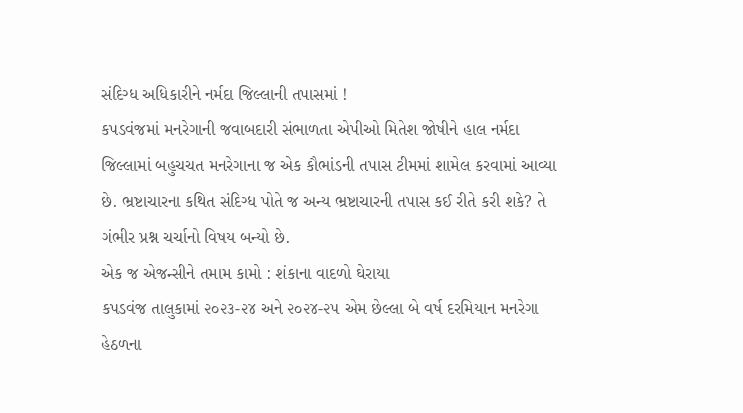સંદિગ્ધ અધિકારીને નર્મદા જિલ્લાની તપાસમાં !
કપડવંજમાં મનરેગાની જવાબદારી સંભાળતા એપીઓ મિતેશ જોષીને હાલ નર્મદા જિલ્લામાં બહુચચત મનરેગાના જ એક કૌભાંડની તપાસ ટીમમાં શામેલ કરવામાં આવ્યા છે. ભ્રષ્ટાચારના કથિત સંદિગ્ધ પોતે જ અન્ય ભ્રષ્ટાચારની તપાસ કઈ રીતે કરી શકે? તે ગંભીર પ્રશ્ન ચર્ચાનો વિષય બન્યો છે.
એક જ એજન્સીને તમામ કામો : શંકાના વાદળો ઘેરાયા
કપડવંજ તાલુકામાં ૨૦૨૩-૨૪ અને ૨૦૨૪-૨૫ એમ છેલ્લા બે વર્ષ દરમિયાન મનરેગા હેઠળના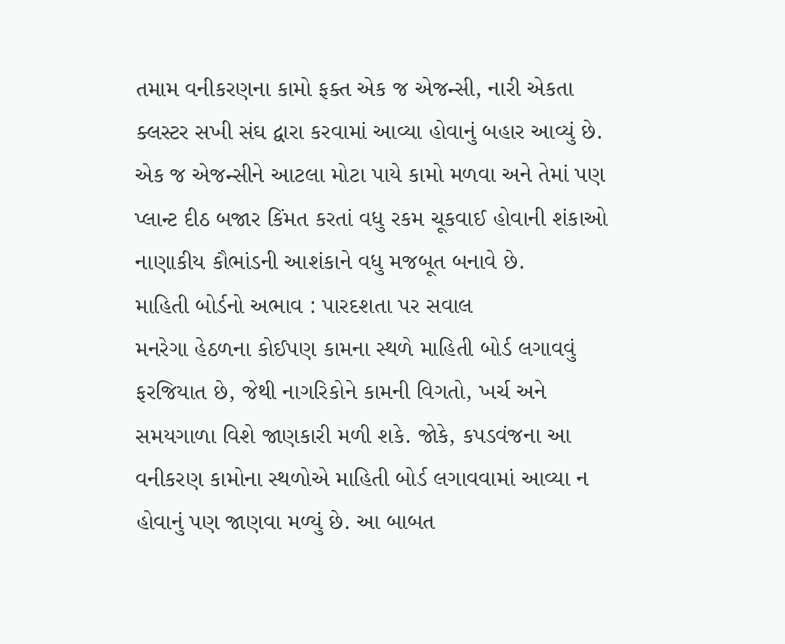તમામ વનીકરણના કામો ફક્ત એક જ એજન્સી, નારી એકતા ક્લસ્ટર સખી સંઘ દ્વારા કરવામાં આવ્યા હોવાનું બહાર આવ્યું છે. એક જ એજન્સીને આટલા મોટા પાયે કામો મળવા અને તેમાં પણ પ્લાન્ટ દીઠ બજાર કિંમત કરતાં વધુ રકમ ચૂકવાઈ હોવાની શંકાઓ નાણાકીય કૌભાંડની આશંકાને વધુ મજબૂત બનાવે છે.
માહિતી બોર્ડનો અભાવ : પારદશતા પર સવાલ
મનરેગા હેઠળના કોઈપણ કામના સ્થળે માહિતી બોર્ડ લગાવવું ફરજિયાત છે, જેથી નાગરિકોને કામની વિગતો, ખર્ચ અને સમયગાળા વિશે જાણકારી મળી શકે. જોકે, કપડવંજના આ વનીકરણ કામોના સ્થળોએ માહિતી બોર્ડ લગાવવામાં આવ્યા ન હોવાનું પણ જાણવા મળ્યું છે. આ બાબત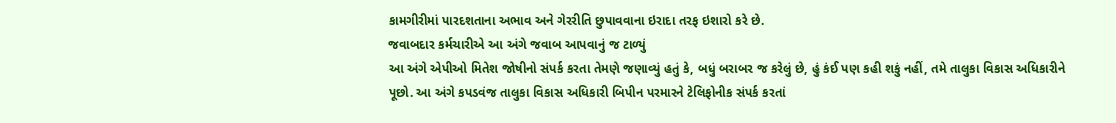કામગીરીમાં પારદશતાના અભાવ અને ગેરરીતિ છુપાવવાના ઇરાદા તરફ ઇશારો કરે છે.
જવાબદાર કર્મચારીએ આ અંગે જવાબ આપવાનું જ ટાળ્યું
આ અંગે એપીઓ મિતેશ જોષીનો સંપર્ક કરતા તેમણે જણાવ્યું હતું કે, બધું બરાબર જ કરેલું છે, હું કંઈ પણ કહી શકું નહીં, તમે તાલુકા વિકાસ અધિકારીને પૂછો. આ અંગે કપડવંજ તાલુકા વિકાસ અધિકારી બિપીન પરમારને ટેલિફોનીક સંપર્ક કરતાં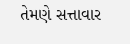તેમણે સત્તાવાર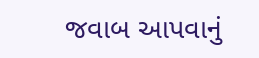જવાબ આપવાનું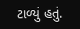ટાળ્યું હતું.